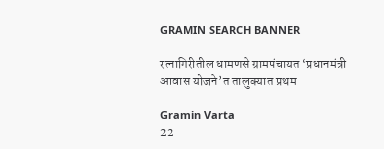GRAMIN SEARCH BANNER

रत्नागिरीतील धामणसे ग्रामपंचायत ‘प्रधानमंत्री आवास योजने’त तालुक्यात प्रथम

Gramin Varta
22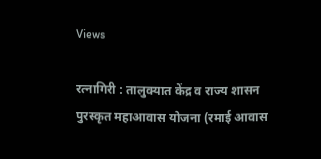Views

रत्नागिरी : तालुक्यात केंद्र व राज्य शासन पुरस्कृत महाआवास योजना (रमाई आवास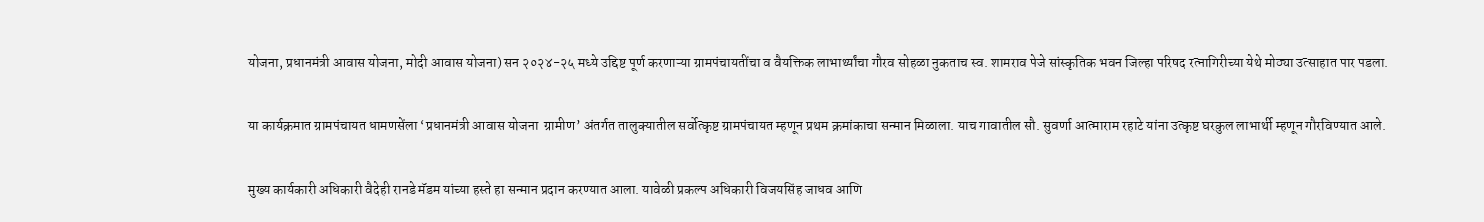योजना, प्रधानमंत्री आवास योजना, मोदी आवास योजना) सन २०२४-२५ मध्ये उद्दिष्ट पूर्ण करणाऱ्या ग्रामपंचायतींचा व वैयक्तिक लाभार्थ्यांचा गौरव सोहळा नुकताच स्व. शामराव पेजे सांस्कृतिक भवन जिल्हा परिषद रत्नागिरीच्या येथे मोठ्या उत्साहात पार पडला.

या कार्यक्रमात ग्रामपंचायत धामणसेंला ‘प्रधानमंत्री आवास योजना  ग्रामीण’ अंतर्गत तालुक्यातील सर्वोत्कृष्ट ग्रामपंचायत म्हणून प्रथम क्रमांकाचा सन्मान मिळाला. याच गावातील सौ. सुवर्णा आत्माराम रहाटे यांना उत्कृष्ट घरकुल लाभार्थी म्हणून गौरविण्यात आले.

मुख्य कार्यकारी अधिकारी वैदेही रानडे मॅडम यांच्या हस्ते हा सन्मान प्रदान करण्यात आला. यावेळी प्रकल्प अधिकारी विजयसिंह जाधव आणि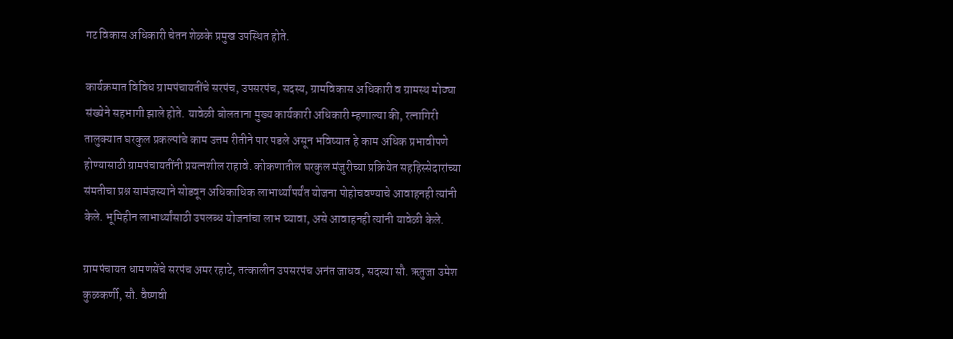गट विकास अधिकारी चेतन शेळके प्रमुख उपस्थित होते.

कार्यक्रमात विविध ग्रामपंचायतींचे सरपंच, उपसरपंच, सदस्य, ग्रामविकास अधिकारी व ग्रामस्थ मोठ्या संख्येने सहभागी झाले होते. यावेळी बोलताना मुख्य कार्यकारी अधिकारी म्हणाल्या की, रत्नागिरी तालुक्यात घरकुल प्रकल्पांचे काम उत्तम रीतीने पार पडले असून भविष्यात हे काम अधिक प्रभावीपणे होण्यासाठी ग्रामपंचायतींनी प्रयत्नशील राहावे. कोकणातील घरकुल मंजुरीच्या प्रक्रियेत सहहिस्सेदारांच्या संमतीचा प्रश्न सामंजस्याने सोडवून अधिकाधिक लाभार्थ्यांपर्यंत योजना पोहोचवण्याचे आवाहनही त्यांनी केले. भूमिहीन लाभार्थ्यांसाठी उपलब्ध योजनांचा लाभ घ्यावा, असे आवाहनही त्यांनी यावेळी केले.

ग्रामपंचायत धामणसेंचे सरपंच अमर रहाटे, तत्कालीन उपसरपंच अनंत जाधव, सदस्या सौ. ऋतुजा उमेश कुळकर्णी, सौ. वैष्णवी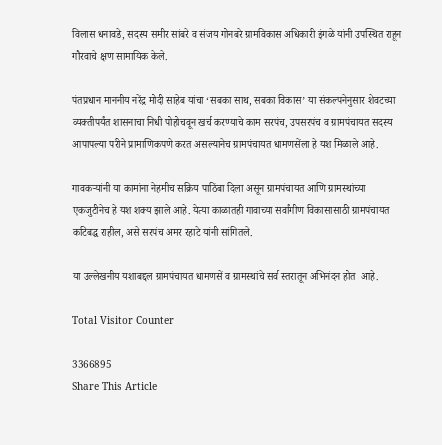विलास धनावडे, सदस्य समीर सांबरे व संजय गोनबरे ग्रामविकास अधिकारी इंगळे यांनी उपस्थित राहून गौरवाचे क्षण सामायिक केले.

पंतप्रधान माननीय नरेंद्र मोदी साहेब यांचा ‘सबका साथ, सबका विकास’ या संकल्पनेनुसार शेवटच्या व्यक्तीपर्यंत शासनाचा निधी पोहोचवून खर्च करण्याचे काम सरपंच, उपसरपंच व ग्रामपंचायत सदस्य आपापल्या परीने प्रामाणिकपणे करत असल्यानेच ग्रामपंचायत धामणसेंला हे यश मिळाले आहे.

गावकऱ्यांनी या कामांना नेहमीच सक्रिय पाठिंबा दिला असून ग्रामपंचायत आणि ग्रामस्थांच्या एकजुटीनेच हे यश शक्य झाले आहे. येत्या काळातही गावाच्या सर्वांगीण विकासासाठी ग्रामपंचायत कटिबद्ध राहील, असे सरपंच अमर रहाटे यांनी सांगितले.

या उल्लेखनीय यशाबद्दल ग्रामपंचायत धामणसें व ग्रामस्थांचे सर्व स्तरातून अभिनंदन होत  आहे.

Total Visitor Counter

3366895
Share This Article